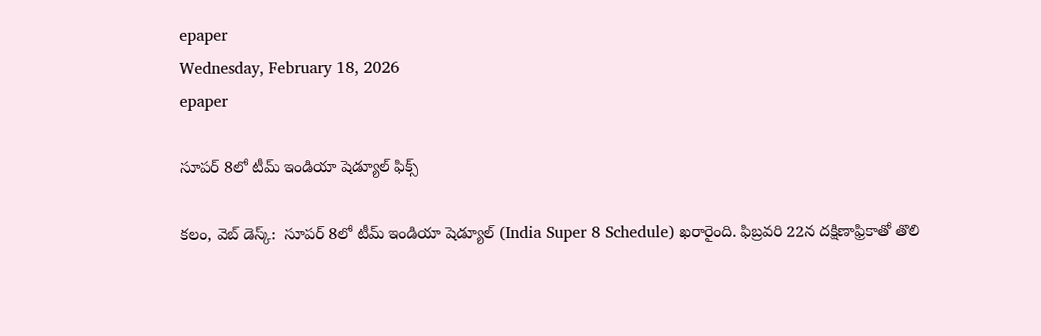epaper
Wednesday, February 18, 2026
epaper

సూపర్ 8లో టీమ్ ఇండియా షెడ్యూల్ ఫిక్స్

కలం, వెబ్ డెస్క్:  సూపర్ 8లో టీమ్ ఇండియా షెడ్యూల్ (India Super 8 Schedule) ఖరారైంది. ఫిబ్రవరి 22న దక్షిణాఫ్రికాతో తొలి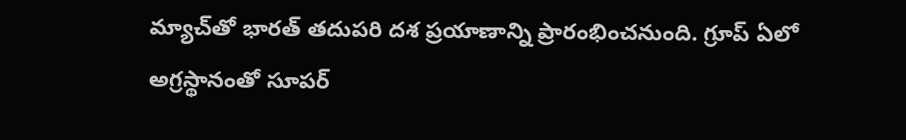మ్యాచ్‌తో భారత్ తదుపరి దశ ప్రయాణాన్ని ప్రారంభించనుంది. గ్రూప్ ఏలో అగ్రస్థానంతో సూపర్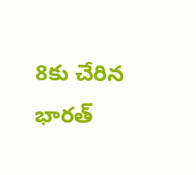8కు చేరిన భారత్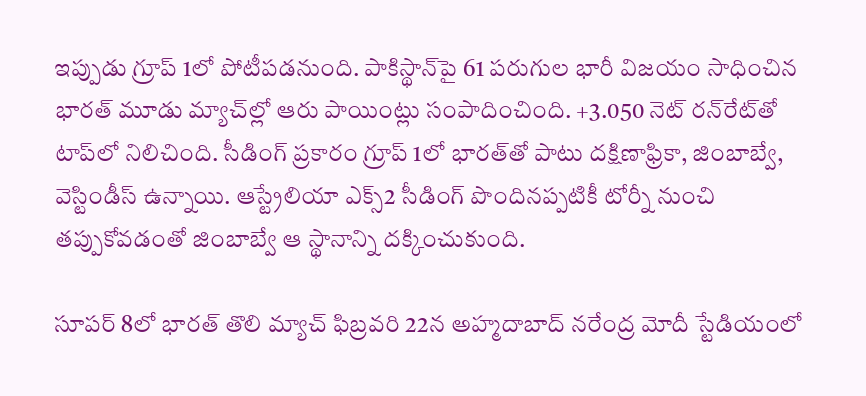ఇప్పుడు గ్రూప్ 1లో పోటీపడనుంది. పాకిస్థాన్‌పై 61 పరుగుల భారీ విజయం సాధించిన భారత్ మూడు మ్యాచ్‌ల్లో ఆరు పాయింట్లు సంపాదించింది. +3.050 నెట్ రన్‌రేట్‌తో టాప్‌లో నిలిచింది. సీడింగ్ ప్రకారం గ్రూప్ 1లో భారత్‌తో పాటు దక్షిణాఫ్రికా, జింబాబ్వే, వెస్టిండీస్ ఉన్నాయి. ఆస్ట్రేలియా ఎక్స్2 సీడింగ్ పొందినప్పటికీ టోర్నీ నుంచి తప్పుకోవడంతో జింబాబ్వే ఆ స్థానాన్ని దక్కించుకుంది.

సూపర్ 8లో భారత్ తొలి మ్యాచ్ ఫిబ్రవరి 22న అహ్మదాబాద్ నరేంద్ర మోదీ స్టేడియంలో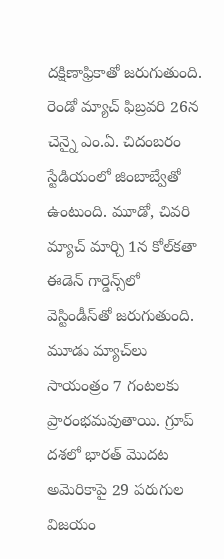దక్షిణాఫ్రికాతో జరుగుతుంది. రెండో మ్యాచ్ ఫిబ్రవరి 26న చెన్నై ఎం.ఏ. చిదంబరం స్టేడియంలో జింబాబ్వేతో ఉంటుంది. మూడో, చివరి మ్యాచ్ మార్చి 1న కోల్‌కతా ఈడెన్ గార్డెన్స్‌లో వెస్టిండీస్‌తో జరుగుతుంది. మూడు మ్యాచ్‌లు సాయంత్రం 7 గంటలకు ప్రారంభమవుతాయి. గ్రూప్ దశలో భారత్ మొదట అమెరికాపై 29 పరుగుల విజయం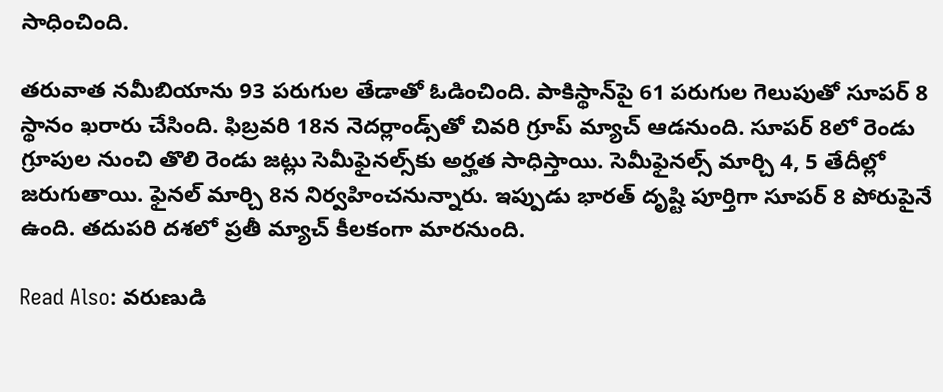సాధించింది.

తరువాత నమీబియాను 93 పరుగుల తేడాతో ఓడించింది. పాకిస్థాన్‌పై 61 పరుగుల గెలుపుతో సూపర్ 8 స్థానం ఖరారు చేసింది. ఫిబ్రవరి 18న నెదర్లాండ్స్‌తో చివరి గ్రూప్ మ్యాచ్ ఆడనుంది. సూపర్ 8లో రెండు గ్రూపుల నుంచి తొలి రెండు జట్లు సెమీఫైనల్స్‌కు అర్హత సాధిస్తాయి. సెమీఫైనల్స్ మార్చి 4, 5 తేదీల్లో జరుగుతాయి. ఫైనల్ మార్చి 8న నిర్వహించనున్నారు. ఇప్పుడు భారత్ దృష్టి పూర్తిగా సూపర్ 8 పోరుపైనే ఉంది. తదుపరి దశలో ప్రతీ మ్యాచ్ కీలకంగా మారనుంది.

Read Also: వరుణుడి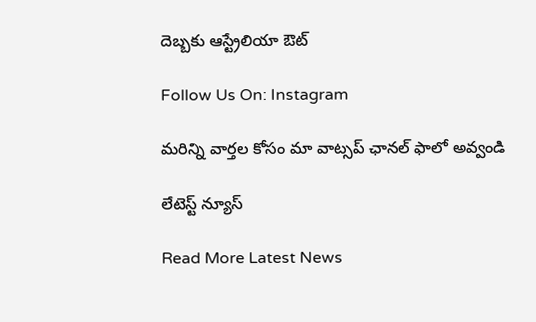దెబ్బకు ఆస్ట్రేలియా ఔట్

Follow Us On: Instagram

మ‌రిన్ని వార్త‌ల కోసం మా వాట్స‌ప్ ఛాన‌ల్ ఫాలో అవ్వండి

లేటెస్ట్ న్యూస్‌

Read More Latest News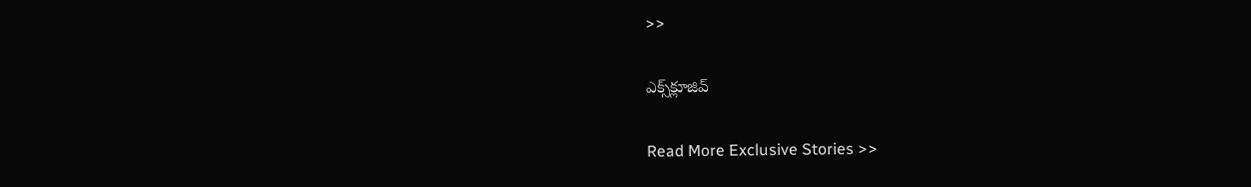>>

ఎక్స్‌క్లూజివ్‌

Read More Exclusive Stories >>